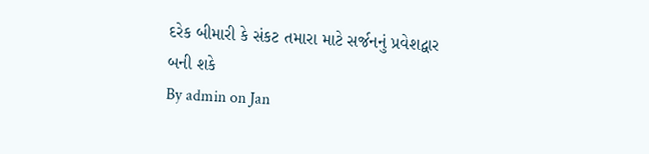દરેક બીમારી કે સંકટ તમારા માટે સર્જનનું પ્રવેશદ્વાર બની શકે
By admin on Jan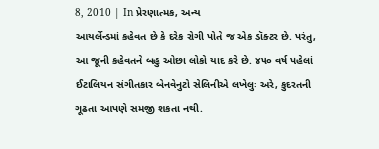8, 2010 | In પ્રેરણાત્મક, અન્ય
આયર્લેન્ડમાં કહેવત છે કે દરેક રોગી પોતે જ એક ડૉક્ટર છે. પરંતુ, આ જૂની કહેવતને બહુ ઓછા લોકો યાદ કરે છે. ૪૫૦ વર્ષ પહેલાં ઈટાલિયન સંગીતકાર બેનવેનુટો સેલિનીએ લખેલુઃ અરે, કુદરતની ગૂઢતા આપણે સમજી શકતા નથી.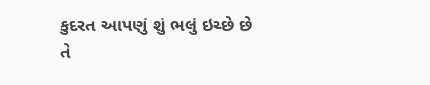કુદરત આપણું શું ભલું ઇચ્છે છે તે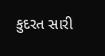કુદરત સારી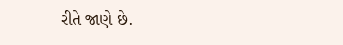રીતે જાણે છે.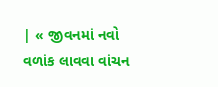| « જીવનમાં નવો વળાંક લાવવા વાંચન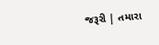જરૂરી | તમારા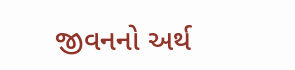જીવનનો અર્થ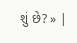શું છે? » |